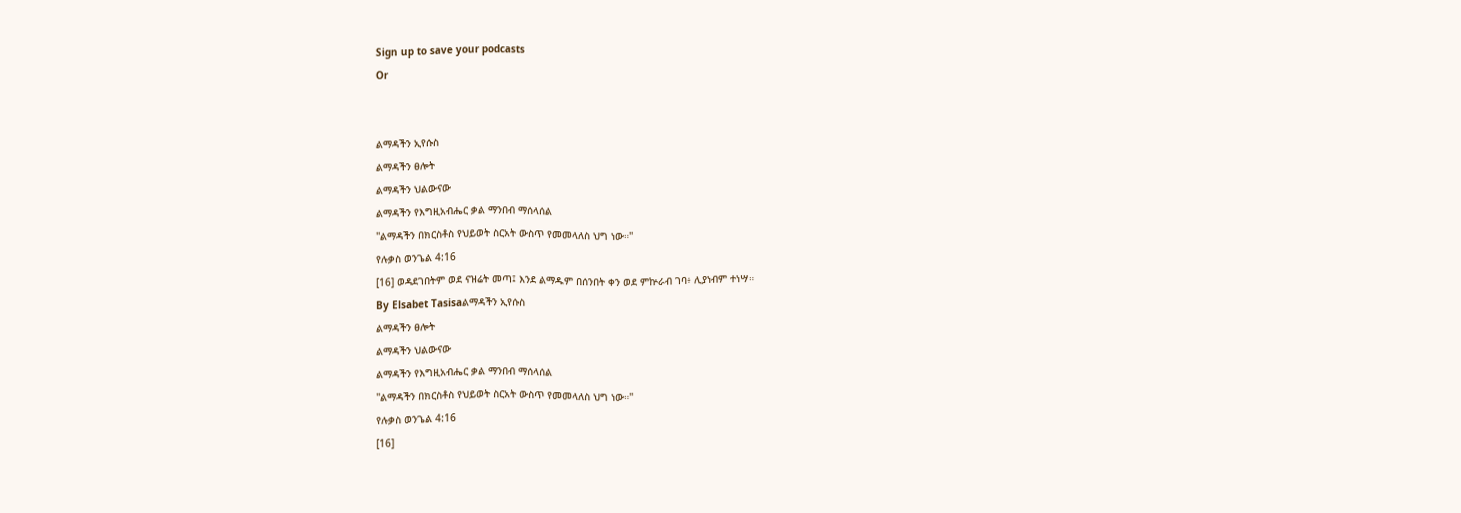Sign up to save your podcasts
Or


ልማዳችን ኢየሱስ
ልማዳችን ፀሎት
ልማዳችን ህልውናው
ልማዳችን የእግዚአብሔር ቃል ማንበብ ማሰላሰል
''ልማዳችን በክርስቶስ የህይወት ስርአት ውስጥ የመመላለስ ህግ ነው።''
የሉቃስ ወንጌል 4:16
[16] ወዳደገበትም ወደ ናዝሬት መጣ፤ እንደ ልማዱም በሰንበት ቀን ወደ ምኵራብ ገባ፥ ሊያነብም ተነሣ።
By Elsabet Tasisaልማዳችን ኢየሱስ
ልማዳችን ፀሎት
ልማዳችን ህልውናው
ልማዳችን የእግዚአብሔር ቃል ማንበብ ማሰላሰል
''ልማዳችን በክርስቶስ የህይወት ስርአት ውስጥ የመመላለስ ህግ ነው።''
የሉቃስ ወንጌል 4:16
[16]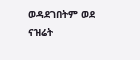ወዳደገበትም ወደ ናዝሬት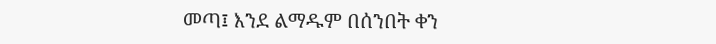መጣ፤ እንደ ልማዱም በሰንበት ቀን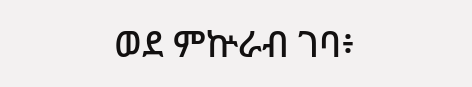ወደ ምኵራብ ገባ፥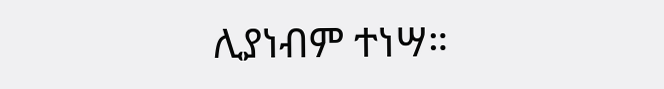ሊያነብም ተነሣ።